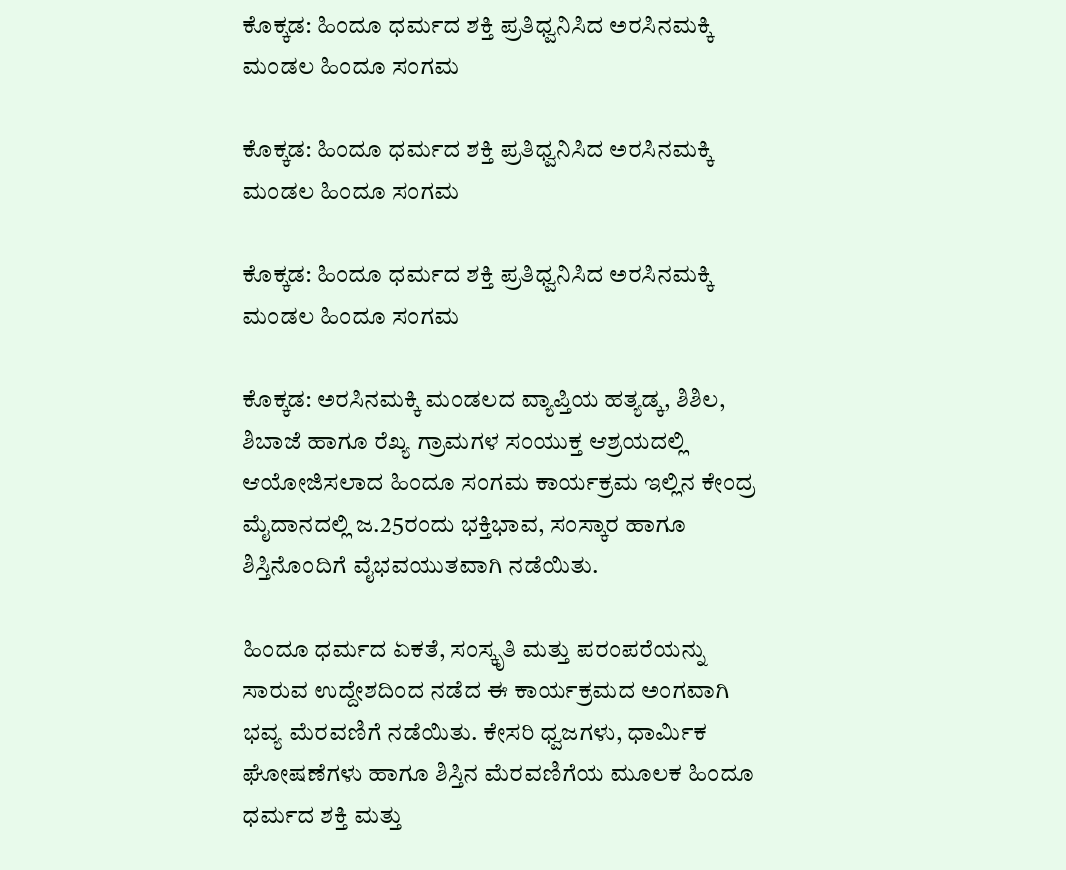ಕೊಕ್ಕಡ: ಹಿಂದೂ ಧರ್ಮದ ಶಕ್ತಿ ಪ್ರತಿಧ್ವನಿಸಿದ ಅರಸಿನಮಕ್ಕಿ ಮಂಡಲ ಹಿಂದೂ ಸಂಗಮ

ಕೊಕ್ಕಡ: ಹಿಂದೂ ಧರ್ಮದ ಶಕ್ತಿ ಪ್ರತಿಧ್ವನಿಸಿದ ಅರಸಿನಮಕ್ಕಿ ಮಂಡಲ ಹಿಂದೂ ಸಂಗಮ

ಕೊಕ್ಕಡ: ಹಿಂದೂ ಧರ್ಮದ ಶಕ್ತಿ ಪ್ರತಿಧ್ವನಿಸಿದ ಅರಸಿನಮಕ್ಕಿ ಮಂಡಲ ಹಿಂದೂ ಸಂಗಮ

ಕೊಕ್ಕಡ: ಅರಸಿನಮಕ್ಕಿ ಮಂಡಲದ ವ್ಯಾಪ್ತಿಯ ಹತ್ಯಡ್ಕ, ಶಿಶಿಲ, ಶಿಬಾಜೆ ಹಾಗೂ ರೆಖ್ಯ ಗ್ರಾಮಗಳ ಸಂಯುಕ್ತ ಆಶ್ರಯದಲ್ಲಿ ಆಯೋಜಿಸಲಾದ ಹಿಂದೂ ಸಂಗಮ ಕಾರ್ಯಕ್ರಮ ಇಲ್ಲಿನ ಕೇಂದ್ರ ಮೈದಾನದಲ್ಲಿ ಜ.25ರಂದು ಭಕ್ತಿಭಾವ, ಸಂಸ್ಕಾರ ಹಾಗೂ ಶಿಸ್ತಿನೊಂದಿಗೆ ವೈಭವಯುತವಾಗಿ ನಡೆಯಿತು.

ಹಿಂದೂ ಧರ್ಮದ ಏಕತೆ, ಸಂಸ್ಕೃತಿ ಮತ್ತು ಪರಂಪರೆಯನ್ನು ಸಾರುವ ಉದ್ದೇಶದಿಂದ ನಡೆದ ಈ ಕಾರ್ಯಕ್ರಮದ ಅಂಗವಾಗಿ ಭವ್ಯ ಮೆರವಣಿಗೆ ನಡೆಯಿತು. ಕೇಸರಿ ಧ್ವಜಗಳು, ಧಾರ್ಮಿಕ ಘೋಷಣೆಗಳು ಹಾಗೂ ಶಿಸ್ತಿನ ಮೆರವಣಿಗೆಯ ಮೂಲಕ ಹಿಂದೂ ಧರ್ಮದ ಶಕ್ತಿ ಮತ್ತು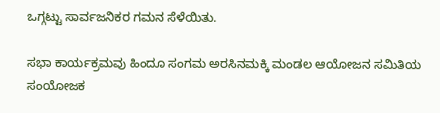ಒಗ್ಗಟ್ಟು ಸಾರ್ವಜನಿಕರ ಗಮನ ಸೆಳೆಯಿತು.

ಸಭಾ ಕಾರ್ಯಕ್ರಮವು ಹಿಂದೂ ಸಂಗಮ ಅರಸಿನಮಕ್ಕಿ ಮಂಡಲ ಆಯೋಜನ ಸಮಿತಿಯ ಸಂಯೋಜಕ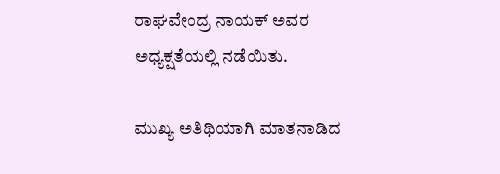ರಾಘವೇಂದ್ರ ನಾಯಕ್ ಅವರ ಅಧ್ಯಕ್ಷತೆಯಲ್ಲಿ ನಡೆಯಿತು.

ಮುಖ್ಯ ಅತಿಥಿಯಾಗಿ ಮಾತನಾಡಿದ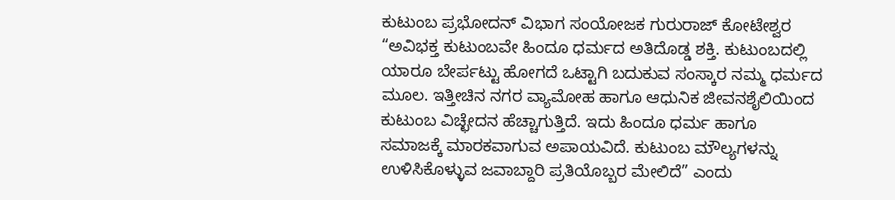ಕುಟುಂಬ ಪ್ರಭೋದನ್ ವಿಭಾಗ ಸಂಯೋಜಕ ಗುರುರಾಜ್ ಕೋಟೇಶ್ವರ “ಅವಿಭಕ್ತ ಕುಟುಂಬವೇ ಹಿಂದೂ ಧರ್ಮದ ಅತಿದೊಡ್ಡ ಶಕ್ತಿ. ಕುಟುಂಬದಲ್ಲಿ ಯಾರೂ ಬೇರ್ಪಟ್ಟು ಹೋಗದೆ ಒಟ್ಟಾಗಿ ಬದುಕುವ ಸಂಸ್ಕಾರ ನಮ್ಮ ಧರ್ಮದ ಮೂಲ. ಇತ್ತೀಚಿನ ನಗರ ವ್ಯಾಮೋಹ ಹಾಗೂ ಆಧುನಿಕ ಜೀವನಶೈಲಿಯಿಂದ ಕುಟುಂಬ ವಿಚ್ಛೇದನ ಹೆಚ್ಚಾಗುತ್ತಿದೆ. ಇದು ಹಿಂದೂ ಧರ್ಮ ಹಾಗೂ ಸಮಾಜಕ್ಕೆ ಮಾರಕವಾಗುವ ಅಪಾಯವಿದೆ. ಕುಟುಂಬ ಮೌಲ್ಯಗಳನ್ನು ಉಳಿಸಿಕೊಳ್ಳುವ ಜವಾಬ್ದಾರಿ ಪ್ರತಿಯೊಬ್ಬರ ಮೇಲಿದೆ” ಎಂದು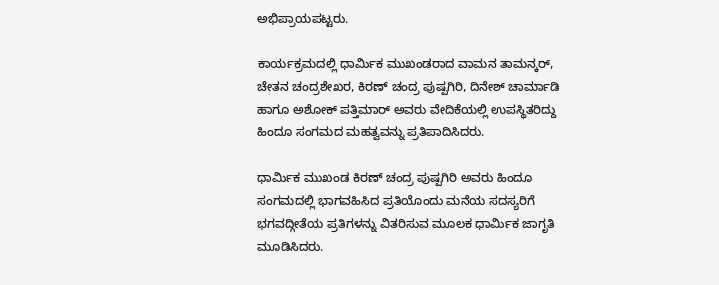ಅಭಿಪ್ರಾಯಪಟ್ಟರು.

ಕಾರ್ಯಕ್ರಮದಲ್ಲಿ ಧಾರ್ಮಿಕ ಮುಖಂಡರಾದ ವಾಮನ ತಾಮನ್ಕರ್, ಚೇತನ ಚಂದ್ರಶೇಖರ, ಕಿರಣ್ ಚಂದ್ರ ಪುಷ್ಪಗಿರಿ, ದಿನೇಶ್ ಚಾರ್ಮಾಡಿ ಹಾಗೂ ಅಶೋಕ್ ಪತ್ತಿಮಾರ್ ಅವರು ವೇದಿಕೆಯಲ್ಲಿ ಉಪಸ್ಥಿತರಿದ್ದು ಹಿಂದೂ ಸಂಗಮದ ಮಹತ್ವವನ್ನು ಪ್ರತಿಪಾದಿಸಿದರು.

ಧಾರ್ಮಿಕ ಮುಖಂಡ ಕಿರಣ್ ಚಂದ್ರ ಪುಷ್ಪಗಿರಿ ಅವರು ಹಿಂದೂ ಸಂಗಮದಲ್ಲಿ ಭಾಗವಹಿಸಿದ ಪ್ರತಿಯೊಂದು ಮನೆಯ ಸದಸ್ಯರಿಗೆ ಭಗವದ್ಗೀತೆಯ ಪ್ರತಿಗಳನ್ನು ವಿತರಿಸುವ ಮೂಲಕ ಧಾರ್ಮಿಕ ಜಾಗೃತಿ ಮೂಡಿಸಿದರು.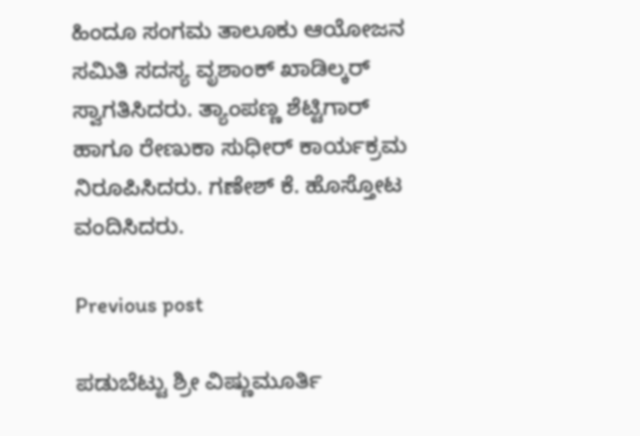ಹಿಂದೂ ಸಂಗಮ ತಾಲೂಕು ಆಯೋಜನ ಸಮಿತಿ ಸದಸ್ಯ ವೃಶಾಂಕ್ ಖಾಡಿಲ್ಕರ್ ಸ್ವಾಗತಿಸಿದರು. ತ್ಯಾಂಪಣ್ಣ ಶೆಟ್ಟಿಗಾರ್ ಹಾಗೂ ರೇಣುಕಾ ಸುಧೀರ್ ಕಾರ್ಯಕ್ರಮ ನಿರೂಪಿಸಿದರು. ಗಣೇಶ್ ಕೆ. ಹೊಸ್ತೋಟ ವಂದಿಸಿದರು.

Previous post

ಪಡುಬೆಟ್ಟು ಶ್ರೀ ವಿಷ್ಣುಮೂರ್ತಿ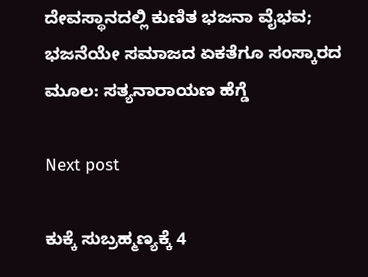ದೇವಸ್ಥಾನದಲ್ಲಿ ಕುಣಿತ ಭಜನಾ ವೈಭವ; ಭಜನೆಯೇ ಸಮಾಜದ ಏಕತೆಗೂ ಸಂಸ್ಕಾರದ ಮೂಲ: ಸತ್ಯನಾರಾಯಣ ಹೆಗ್ಡೆ

Next post

ಕುಕ್ಕೆ ಸುಬ್ರಹ್ಮಣ್ಯಕ್ಕೆ 4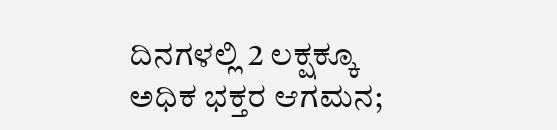ದಿನಗಳಲ್ಲಿ 2 ಲಕ್ಷಕ್ಕೂ ಅಧಿಕ ಭಕ್ತರ ಆಗಮನ;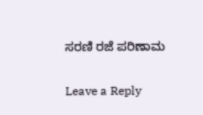ಸರಣಿ ರಜೆ ಪರಿಣಾಮ

Leave a Reply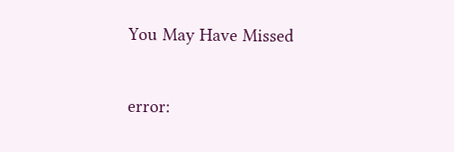You May Have Missed

error: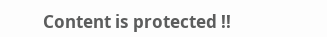Content is protected !!